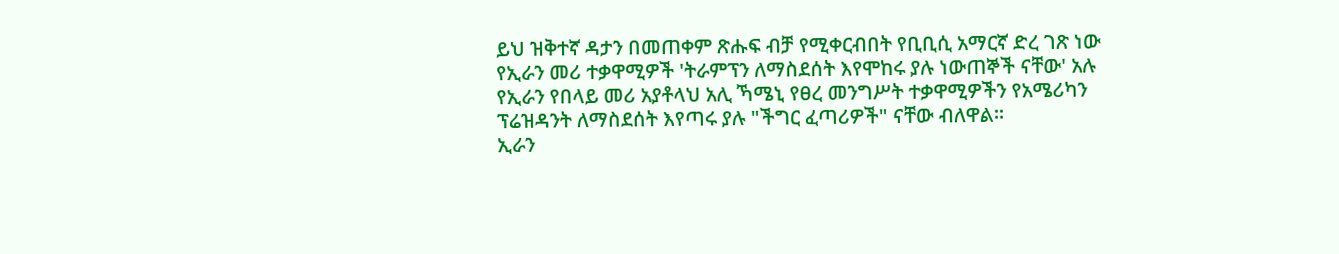ይህ ዝቅተኛ ዳታን በመጠቀም ጽሑፍ ብቻ የሚቀርብበት የቢቢሲ አማርኛ ድረ ገጽ ነው
የኢራን መሪ ተቃዋሚዎች 'ትራምፕን ለማስደሰት እየሞከሩ ያሉ ነውጠኞች ናቸው' አሉ
የኢራን የበላይ መሪ አያቶላህ አሊ ኻሜኒ የፀረ መንግሥት ተቃዋሚዎችን የአሜሪካን ፕሬዝዳንት ለማስደሰት እየጣሩ ያሉ "ችግር ፈጣሪዎች" ናቸው ብለዋል።
ኢራን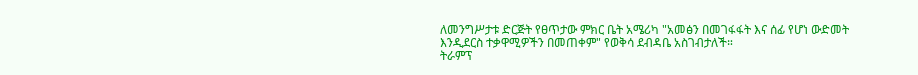ለመንግሥታቱ ድርጅት የፀጥታው ምክር ቤት አሜሪካ "አመፅን በመገፋፋት እና ሰፊ የሆነ ውድመት እንዲደርስ ተቃዋሚዎችን በመጠቀም" የወቅሳ ደብዳቤ አስገብታለች።
ትራምፕ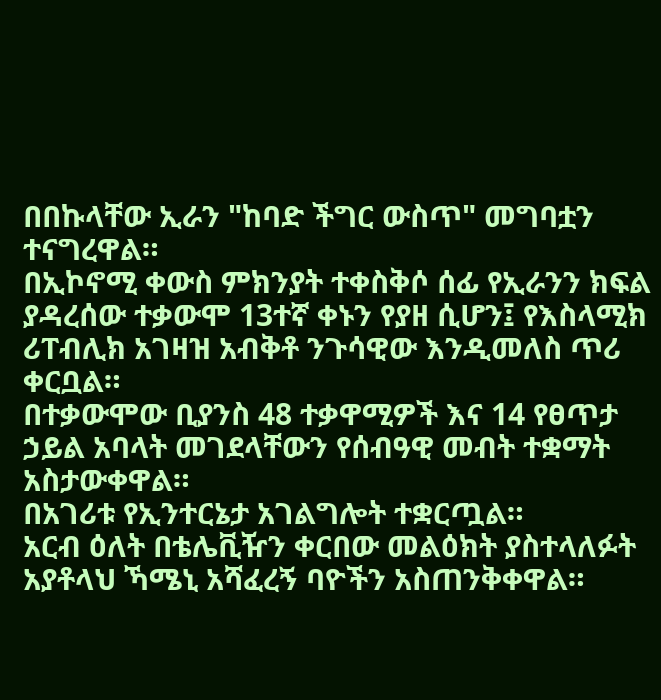በበኩላቸው ኢራን "ከባድ ችግር ውስጥ" መግባቷን ተናግረዋል።
በኢኮኖሚ ቀውስ ምክንያት ተቀስቅሶ ሰፊ የኢራንን ክፍል ያዳረሰው ተቃውሞ 13ተኛ ቀኑን የያዘ ሲሆን፤ የእስላሚክ ሪፐብሊክ አገዛዝ አብቅቶ ንጉሳዊው እንዲመለስ ጥሪ ቀርቧል።
በተቃውሞው ቢያንስ 48 ተቃዋሚዎች እና 14 የፀጥታ ኃይል አባላት መገደላቸውን የሰብዓዊ መብት ተቋማት አስታውቀዋል።
በአገሪቱ የኢንተርኔታ አገልግሎት ተቋርጧል።
አርብ ዕለት በቴሌቪዥን ቀርበው መልዕክት ያስተላለፉት አያቶላህ ኻሜኒ አሻፈረኝ ባዮችን አስጠንቅቀዋል።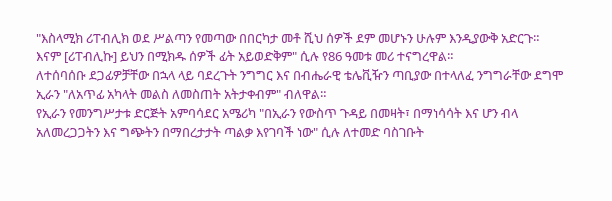"እስላሚክ ሪፐብሊክ ወደ ሥልጣን የመጣው በበርካታ መቶ ሺህ ሰዎች ደም መሆኑን ሁሉም እንዲያውቅ አድርጉ። እናም [ሪፐብሊኩ] ይህን በሚክዱ ሰዎች ፊት አይወድቅም" ሲሉ የ86 ዓመቱ መሪ ተናግረዋል።
ለተሰባሰቡ ደጋፊዎቻቸው በኋላ ላይ ባደረጉት ንግግር እና በብሔራዊ ቴሌቪዥን ጣቢያው በተላለፈ ንግግራቸው ደግሞ ኢራን "ለአጥፊ አካላት መልስ ለመስጠት አትታቀብም" ብለዋል።
የኢራን የመንግሥታቱ ድርጅት አምባሳደር አሜሪካ "በኢራን የውስጥ ጉዳይ በመዛት፣ በማነሳሳት እና ሆን ብላ አለመረጋጋትን እና ግጭትን በማበረታታት ጣልቃ እየገባች ነው" ሲሉ ለተመድ ባስገቡት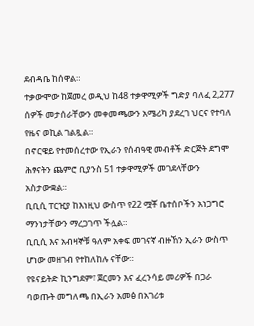ደብዳቤ ከሰዋል።
ተቃውሞው ከጀመረ ወዲህ ከ48 ተቃዋሚዎች ግድያ ባለፈ 2,277 ሰዎች መታሰራቸውን መቀመጫውን አሜሪካ ያደረገ ህርና የተባለ የዜና ወኪል ገልጿል።
በኖርዌይ የተመሰረተው የኢራን የሰብዓዊ መብቶች ድርጅት ደግሞ ሕፃናትን ጨምሮ ቢያንስ 51 ተቃዋሚዎች መገደላቸውን አስታውቋል።
ቢቢሲ ፐርዢያ ከእነዚህ ውስጥ የ22 ሟቾ ቤተሰቦችን አነጋግሮ ማንነታቸውን ማረጋገጥ ችሏል።
ቢቢሲ እና አብዛኞቹ ዓለም አቀፍ መገናኛ ብዙኸን ኢራን ውስጥ ሆነው መዘገብ የተከለከሉ ናቸው።
የዩናይትድ ኪንግደም፣ ጀርመን እና ፈረንሳይ መሪዎች በጋራ ባወጡት መግለጫ በኢራን አመፅ በአገሪቱ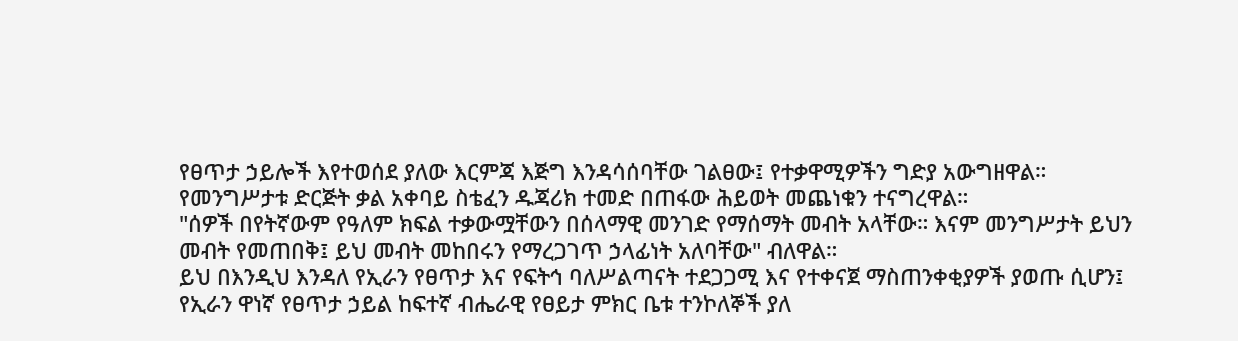የፀጥታ ኃይሎች እየተወሰደ ያለው እርምጃ እጅግ እንዳሳሰባቸው ገልፀው፤ የተቃዋሚዎችን ግድያ አውግዘዋል።
የመንግሥታቱ ድርጅት ቃል አቀባይ ስቴፈን ዱጃሪክ ተመድ በጠፋው ሕይወት መጨነቁን ተናግረዋል።
"ሰዎች በየትኛውም የዓለም ክፍል ተቃውሟቸውን በሰላማዊ መንገድ የማሰማት መብት አላቸው። እናም መንግሥታት ይህን መብት የመጠበቅ፤ ይህ መብት መከበሩን የማረጋገጥ ኃላፊነት አለባቸው" ብለዋል።
ይህ በእንዲህ እንዳለ የኢራን የፀጥታ እና የፍትኅ ባለሥልጣናት ተደጋጋሚ እና የተቀናጀ ማስጠንቀቂያዎች ያወጡ ሲሆን፤ የኢራን ዋነኛ የፀጥታ ኃይል ከፍተኛ ብሔራዊ የፀይታ ምክር ቤቱ ተንኮለኞች ያለ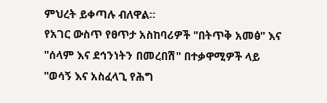ምህረት ይቀጣሉ ብለዋል።
የአገር ውስጥ የፀጥታ አስከባሪዎች "በትጥቅ አመፅ" እና "ሰላም እና ደኅንነትን በመረበሽ" በተቃዋሚዎች ላይ "ወሳኝ እና አስፈላጊ የሕግ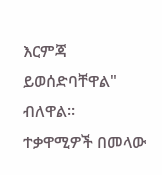እርምጃ ይወሰድባቸዋል" ብለዋል።
ተቃዋሚዎች በመላው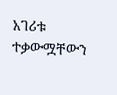አገሪቱ ተቃውሟቸውን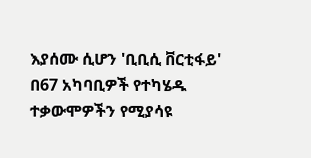እያሰሙ ሲሆን 'ቢቢሲ ቨርቲፋይ' በ67 አካባቢዎች የተካሄዱ ተቃውሞዎችን የሚያሳዩ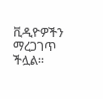ቪዲዮዎችን ማረጋገጥ ችሏል።